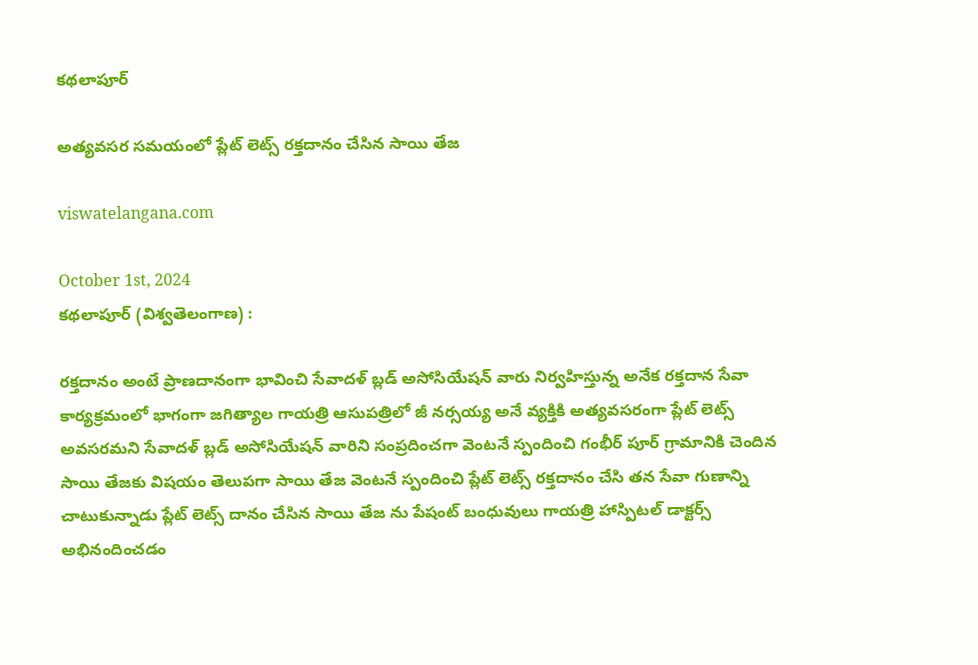కథలాపూర్

అత్యవసర సమయంలో ప్లేట్ లెట్స్ రక్తదానం చేసిన సాయి తేజ

viswatelangana.com

October 1st, 2024
కథలాపూర్ (విశ్వతెలంగాణ) :

రక్తదానం అంటే ప్రాణదానంగా భావించి సేవాదళ్ బ్లడ్ అసోసియేషన్ వారు నిర్వహిస్తున్న అనేక రక్తదాన సేవా కార్యక్రమంలో భాగంగా జగిత్యాల గాయత్రి ఆసుపత్రిలో జీ నర్సయ్య అనే వ్యక్తికి అత్యవసరంగా ప్లేట్ లెట్స్ అవసరమని సేవాదళ్ బ్లడ్ అసోసియేషన్ వారిని సంప్రదించగా వెంటనే స్పందించి గంభీర్ పూర్ గ్రామానికి చెందిన సాయి తేజకు విషయం తెలుపగా సాయి తేజ వెంటనే స్పందించి ప్లేట్ లెట్స్ రక్తదానం చేసి తన సేవా గుణాన్ని చాటుకున్నాడు ప్లేట్ లెట్స్ దానం చేసిన సాయి తేజ ను పేషంట్ బంధువులు గాయత్రి హాస్పిటల్ డాక్టర్స్ అభినందించడం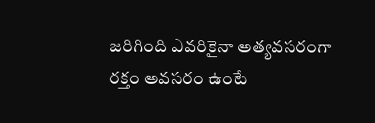జరిగింది ఎవరికైనా అత్యవసరంగా రక్తం అవసరం ఉంటే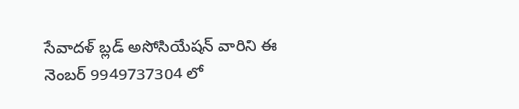సేవాదళ్ బ్లడ్ అసోసియేషన్ వారిని ఈ నెంబర్ 9949737304 లో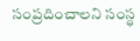సంప్రదించాలని సంస్థ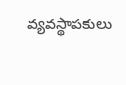వ్యవస్థాపకులు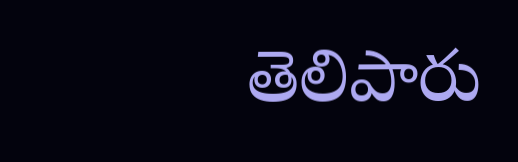తెలిపారు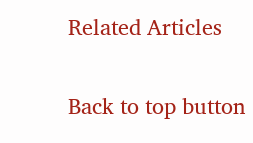Related Articles

Back to top button